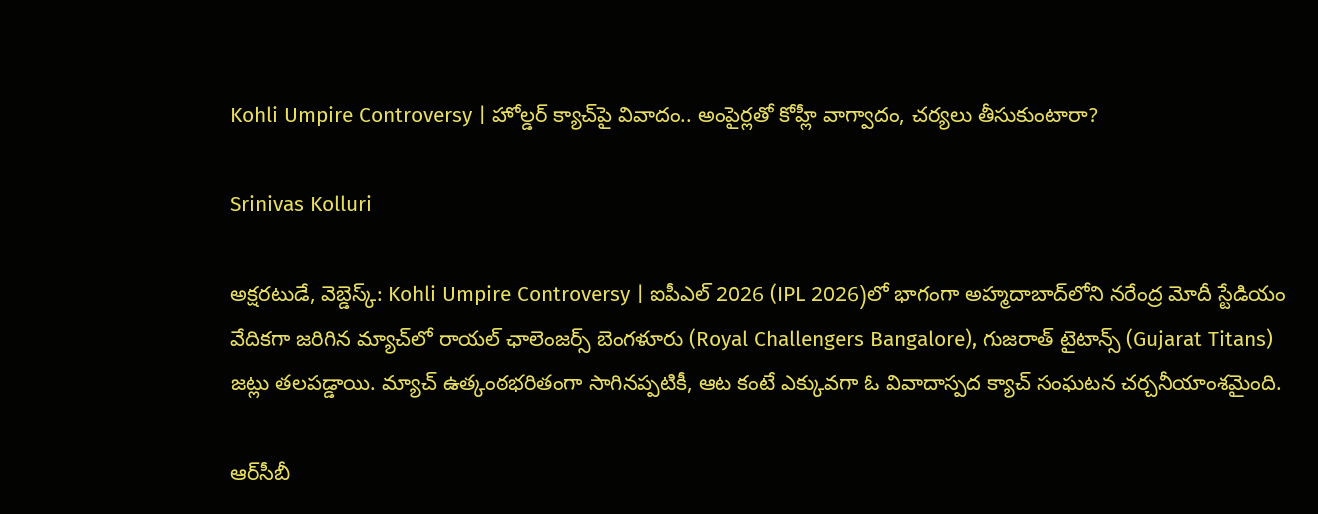Kohli Umpire Controversy | హోల్డర్ క్యాచ్‌పై వివాదం.. అంపైర్లతో కోహ్లీ వాగ్వాదం, చర్యలు తీసుకుంటారా?

Srinivas Kolluri

అక్షరటుడే, వెబ్డెస్క్: Kohli Umpire Controversy | ఐపీఎల్ 2026 (IPL 2026)లో భాగంగా అహ్మదాబాద్‌లోని నరేంద్ర మోదీ స్టేడియం వేదికగా జరిగిన మ్యాచ్‌లో రాయల్ ఛాలెంజర్స్ బెంగళూరు (Royal Challengers Bangalore), గుజరాత్ టైటాన్స్ (Gujarat Titans) జట్లు తలపడ్డాయి. మ్యాచ్ ఉత్కంఠభరితంగా సాగినప్పటికీ, ఆట కంటే ఎక్కువగా ఓ వివాదాస్పద క్యాచ్ సంఘటన చర్చనీయాంశమైంది.

ఆర్‌సీబీ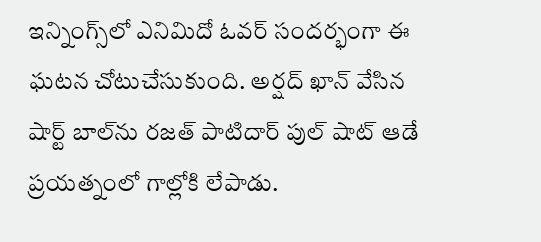ఇన్నింగ్స్‌లో ఎనిమిదో ఓవర్ సందర్భంగా ఈ ఘటన చోటుచేసుకుంది. అర్షద్ ఖాన్ వేసిన షార్ట్ బాల్‌ను రజత్ పాటిదార్ పుల్ షాట్ ఆడే ప్రయత్నంలో గాల్లోకి లేపాడు.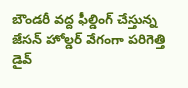బౌండరీ వద్ద ఫీల్డింగ్ చేస్తున్న జేసన్ హోల్డర్ వేగంగా పరిగెత్తి డైవ్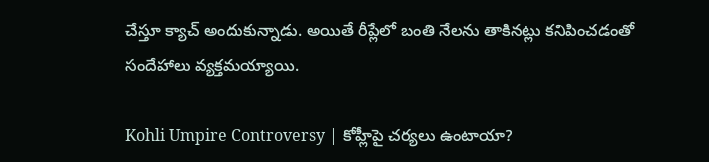చేస్తూ క్యాచ్ అందుకున్నాడు. అయితే రీప్లేలో బంతి నేలను తాకినట్లు కనిపించడంతో సందేహాలు వ్యక్తమయ్యాయి.

Kohli Umpire Controversy | కోహ్లీపై చర్యలు ఉంటాయా?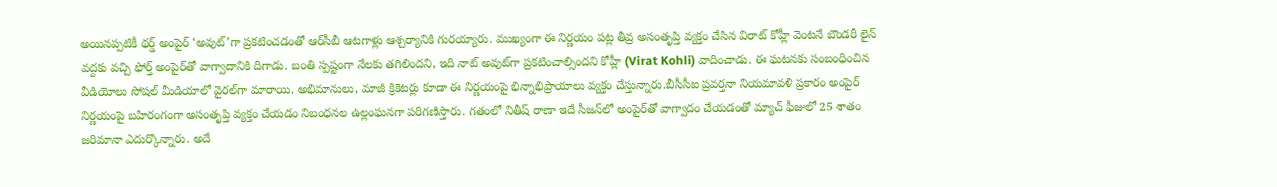అయినప్పటికీ థర్డ్ అంపైర్ ‘అవుట్’గా ప్రకటించడంతో ఆర్‌సీబీ ఆటగాళ్లు ఆశ్చర్యానికి గురయ్యారు. ముఖ్యంగా ఈ నిర్ణయం పట్ల తీవ్ర అసంతృప్తి వ్యక్తం చేసిన విరాట్ కోహ్లీ వెంటనే బౌండరీ లైన్ వద్దకు వచ్చి ఫోర్త్ అంపైర్‌తో వాగ్వాదానికి దిగాడు. బంతి స్పష్టంగా నేలకు తగిలిందని, ఇది నాట్ అవుట్‌గా ప్రకటించాల్సిందని కోహ్లీ (Virat Kohli) వాదించాడు. ఈ ఘటనకు సంబంధించిన వీడియోలు సోషల్ మీడియాలో వైరల్‌గా మారాయి. అభిమానులు, మాజీ క్రికెటర్లు కూడా ఈ నిర్ణయంపై భిన్నాభిప్రాయాలు వ్యక్తం చేస్తున్నారు.బీసీసీఐ ప్రవర్తనా నియమావళి ప్రకారం అంపైర్ నిర్ణయంపై బహిరంగంగా అసంతృప్తి వ్యక్తం చేయడం నిబంధనల ఉల్లంఘనగా పరిగణిస్తారు. గతంలో నితీష్ రాణా ఇదే సీజన్‌లో అంపైర్‌తో వాగ్వాదం చేయడంతో మ్యాచ్ ఫీజులో 25 శాతం జరిమానా ఎదుర్కొన్నారు. అదే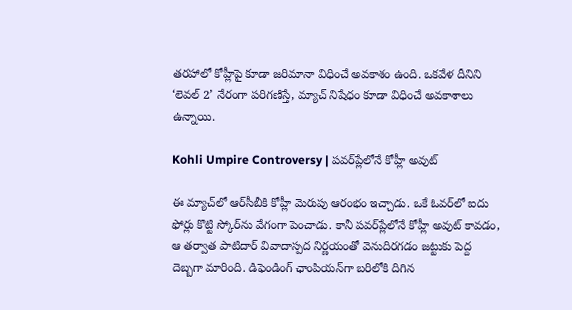తరహాలో కోహ్లీపై కూడా జరిమానా విధించే అవకాశం ఉంది. ఒకవేళ దీనిని ‘లెవల్ 2’ నేరంగా పరిగణిస్తే, మ్యాచ్ నిషేధం కూడా విధించే అవకాశాలు ఉన్నాయి.

Kohli Umpire Controversy | పవర్‌ప్లేలోనే కోహ్లీ అవుట్

ఈ మ్యాచ్‌లో ఆర్‌సీబీకి కోహ్లీ మెరుపు ఆరంభం ఇచ్చాడు. ఒకే ఓవర్‌లో ఐదు ఫోర్లు కొట్టి స్కోర్‌ను వేగంగా పెంచాడు. కానీ పవర్‌ప్లేలోనే కోహ్లీ అవుట్ కావడం, ఆ తర్వాత పాటిదార్ వివాదాస్పద నిర్ణయంతో వెనుదిరగడం జట్టుకు పెద్ద దెబ్బగా మారింది. డిఫెండింగ్ ఛాంపియన్‌గా బరిలోకి దిగిన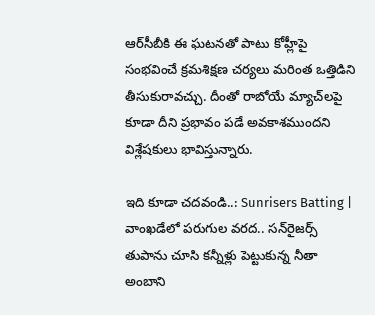ఆర్‌సీబీకి ఈ ఘటనతో పాటు కోహ్లీపై సంభవించే క్రమశిక్షణ చర్యలు మరింత ఒత్తిడిని తీసుకురావచ్చు. దీంతో రాబోయే మ్యాచ్‌లపై కూడా దీని ప్రభావం పడే అవకాశముందని విశ్లేషకులు భావిస్తున్నారు.

ఇది కూడా చదవండి..: Sunrisers Batting | వాంఖడేలో పరుగుల వరద.. స‌న్‌రైజ‌ర్స్ తుపాను చూసి క‌న్నీళ్లు పెట్టుకున్న నీతా అంబాని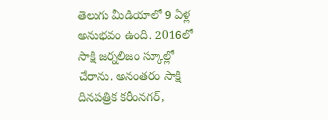తెలుగు మీడియాలో 9 ఏళ్ల అనుభవం ఉంది. 2016లో సాక్షి జర్నలిజం స్కూల్లో చేరాను. అనంతరం సాక్షి దినపత్రిక కరీంనగర్,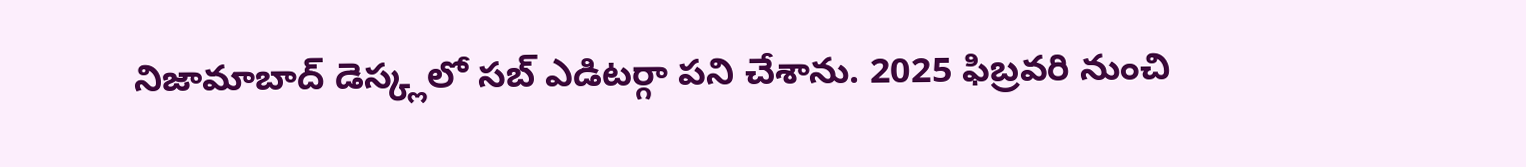నిజామాబాద్ డెస్క్లలో సబ్ ఎడిటర్గా పని చేశాను. 2025 ఫిబ్రవరి నుంచి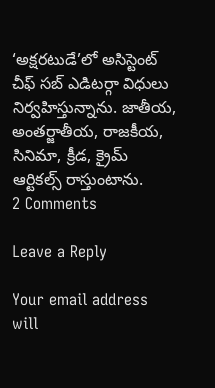‘అక్షరటుడే’లో అసిస్టెంట్ చీఫ్ సబ్ ఎడిటర్గా విధులు నిర్వహిస్తున్నాను. జాతీయ, అంతర్జాతీయ, రాజకీయ, సినిమా, క్రీడ, క్రైమ్ ఆర్టికల్స్ రాస్తుంటాను.
2 Comments

Leave a Reply

Your email address will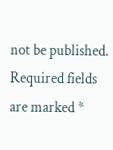not be published. Required fields are marked *